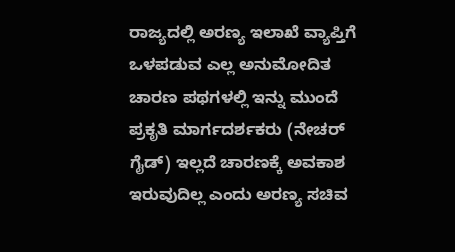ರಾಜ್ಯದಲ್ಲಿ ಅರಣ್ಯ ಇಲಾಖೆ ವ್ಯಾಪ್ತಿಗೆ ಒಳಪಡುವ ಎಲ್ಲ ಅನುಮೋದಿತ ಚಾರಣ ಪಥಗಳಲ್ಲಿ ಇನ್ನು ಮುಂದೆ ಪ್ರಕೃತಿ ಮಾರ್ಗದರ್ಶಕರು (ನೇಚರ್ ಗೈಡ್) ಇಲ್ಲದೆ ಚಾರಣಕ್ಕೆ ಅವಕಾಶ ಇರುವುದಿಲ್ಲ ಎಂದು ಅರಣ್ಯ ಸಚಿವ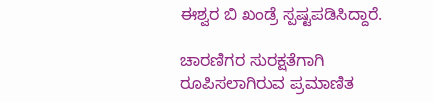ಈಶ್ವರ ಬಿ ಖಂಡ್ರೆ ಸ್ಪಷ್ಟಪಡಿಸಿದ್ದಾರೆ.

ಚಾರಣಿಗರ ಸುರಕ್ಷತೆಗಾಗಿ ರೂಪಿಸಲಾಗಿರುವ ಪ್ರಮಾಣಿತ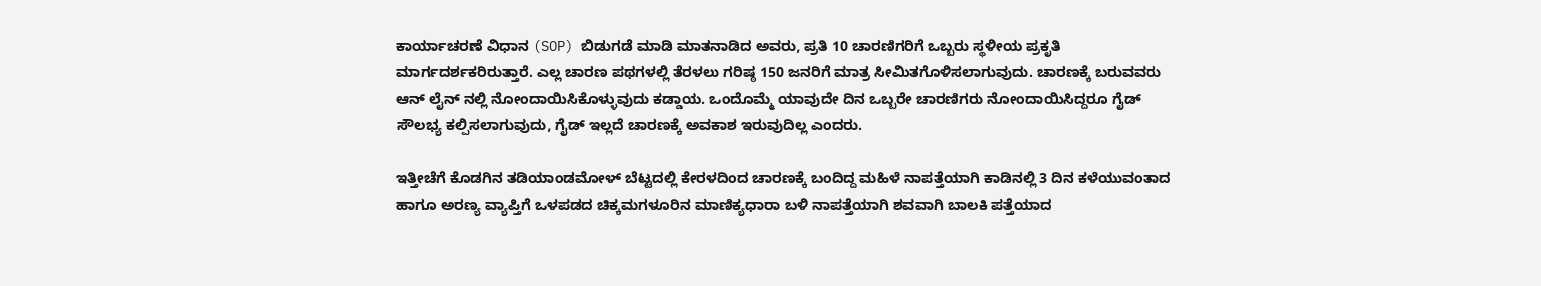ಕಾರ್ಯಾಚರಣೆ ವಿಧಾನ (SOP) ಬಿಡುಗಡೆ ಮಾಡಿ ಮಾತನಾಡಿದ ಅವರು, ಪ್ರತಿ 10 ಚಾರಣಿಗರಿಗೆ ಒಬ್ಬರು ಸ್ಥಳೀಯ ಪ್ರಕೃತಿ ಮಾರ್ಗದರ್ಶಕರಿರುತ್ತಾರೆ. ಎಲ್ಲ ಚಾರಣ ಪಥಗಳಲ್ಲಿ ತೆರಳಲು ಗರಿಷ್ಠ 150 ಜನರಿಗೆ ಮಾತ್ರ ಸೀಮಿತಗೊಳಿಸಲಾಗುವುದು. ಚಾರಣಕ್ಕೆ ಬರುವವರು ಆನ್ ಲೈನ್ ನಲ್ಲಿ ನೋಂದಾಯಿಸಿಕೊಳ್ಳುವುದು ಕಡ್ಡಾಯ. ಒಂದೊಮ್ಮೆ ಯಾವುದೇ ದಿನ ಒಬ್ಬರೇ ಚಾರಣಿಗರು ನೋಂದಾಯಿಸಿದ್ದರೂ ಗೈಡ್ ಸೌಲಭ್ಯ ಕಲ್ಪಿಸಲಾಗುವುದು, ಗೈಡ್ ಇಲ್ಲದೆ ಚಾರಣಕ್ಕೆ ಅವಕಾಶ ಇರುವುದಿಲ್ಲ ಎಂದರು.

ಇತ್ತೀಚೆಗೆ ಕೊಡಗಿನ ತಡಿಯಾಂಡಮೋಳ್ ಬೆಟ್ಟದಲ್ಲಿ ಕೇರಳದಿಂದ ಚಾರಣಕ್ಕೆ ಬಂದಿದ್ದ ಮಹಿಳೆ ನಾಪತ್ತೆಯಾಗಿ ಕಾಡಿನಲ್ಲಿ 3 ದಿನ ಕಳೆಯುವಂತಾದ ಹಾಗೂ ಅರಣ್ಯ ವ್ಯಾಪ್ತಿಗೆ ಒಳಪಡದ ಚಿಕ್ಕಮಗಳೂರಿನ ಮಾಣಿಕ್ಯಧಾರಾ ಬಳಿ ನಾಪತ್ತೆಯಾಗಿ ಶವವಾಗಿ ಬಾಲಕಿ ಪತ್ತೆಯಾದ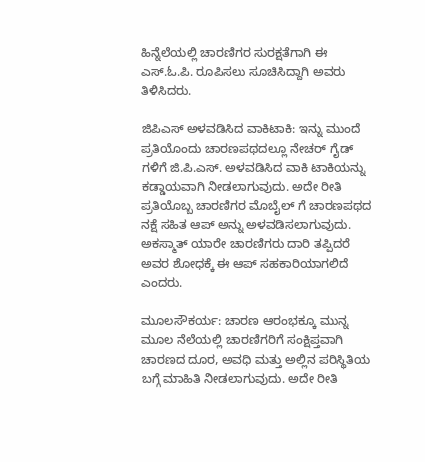ಹಿನ್ನೆಲೆಯಲ್ಲಿ ಚಾರಣಿಗರ ಸುರಕ್ಷತೆಗಾಗಿ ಈ ಎಸ್.ಓ.ಪಿ. ರೂಪಿಸಲು ಸೂಚಿಸಿದ್ದಾಗಿ ಅವರು ತಿಳಿಸಿದರು.

ಜಿಪಿಎಸ್ ಅಳವಡಿಸಿದ ವಾಕಿಟಾಕಿ: ಇನ್ನು ಮುಂದೆ ಪ್ರತಿಯೊಂದು ಚಾರಣಪಥದಲ್ಲೂ ನೇಚರ್ ಗೈಡ್ ಗಳಿಗೆ ಜಿ.ಪಿ.ಎಸ್. ಅಳವಡಿಸಿದ ವಾಕಿ ಟಾಕಿಯನ್ನು ಕಡ್ಡಾಯವಾಗಿ ನೀಡಲಾಗುವುದು. ಅದೇ ರೀತಿ ಪ್ರತಿಯೊಬ್ಬ ಚಾರಣಿಗರ ಮೊಬೈಲ್ ಗೆ ಚಾರಣಪಥದ ನಕ್ಷೆ ಸಹಿತ ಆಪ್ ಅನ್ನು ಅಳವಡಿಸಲಾಗುವುದು. ಅಕಸ್ಮಾತ್ ಯಾರೇ ಚಾರಣಿಗರು ದಾರಿ ತಪ್ಪಿದರೆ ಅವರ ಶೋಧಕ್ಕೆ ಈ ಆಪ್ ಸಹಕಾರಿಯಾಗಲಿದೆ ಎಂದರು.

ಮೂಲಸೌಕರ್ಯ: ಚಾರಣ ಆರಂಭಕ್ಕೂ ಮುನ್ನ ಮೂಲ ನೆಲೆಯಲ್ಲಿ ಚಾರಣಿಗರಿಗೆ ಸಂಕ್ಷಿಪ್ತವಾಗಿ ಚಾರಣದ ದೂರ, ಅವಧಿ ಮತ್ತು ಅಲ್ಲಿನ ಪರಿಸ್ಥಿತಿಯ ಬಗ್ಗೆ ಮಾಹಿತಿ ನೀಡಲಾಗುವುದು. ಅದೇ ರೀತಿ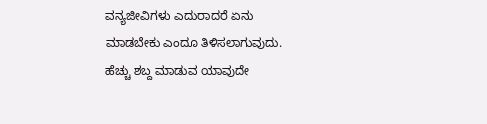ವನ್ಯಜೀವಿಗಳು ಎದುರಾದರೆ ಏನು ಮಾಡಬೇಕು ಎಂದೂ ತಿಳಿಸಲಾಗುವುದು. ಹೆಚ್ಚು ಶಬ್ದ ಮಾಡುವ ಯಾವುದೇ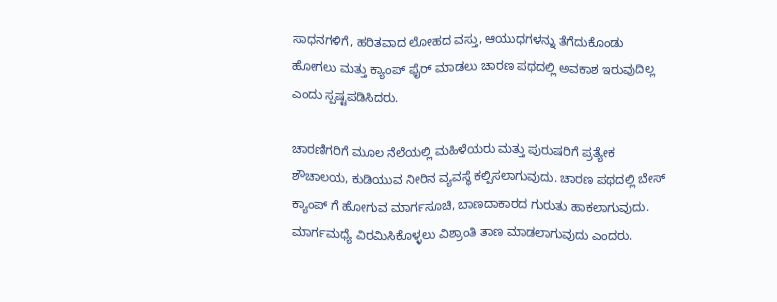ಸಾಧನಗಳಿಗೆ, ಹರಿತವಾದ ಲೋಹದ ವಸ್ತು, ಆಯುಧಗಳನ್ನು ತೆಗೆದುಕೊಂಡು ಹೋಗಲು ಮತ್ತು ಕ್ಯಾಂಪ್ ಫೈರ್ ಮಾಡಲು ಚಾರಣ ಪಥದಲ್ಲಿ ಅವಕಾಶ ಇರುವುದಿಲ್ಲ ಎಂದು ಸ್ಪಷ್ಟಪಡಿಸಿದರು.

ಚಾರಣಿಗರಿಗೆ ಮೂಲ ನೆಲೆಯಲ್ಲಿ ಮಹಿಳೆಯರು ಮತ್ತು ಪುರುಷರಿಗೆ ಪ್ರತ್ಯೇಕ ಶೌಚಾಲಯ, ಕುಡಿಯುವ ನೀರಿನ ವ್ಯವಸ್ಥೆ ಕಲ್ಪಿಸಲಾಗುವುದು. ಚಾರಣ ಪಥದಲ್ಲಿ ಬೇಸ್ ಕ್ಯಾಂಪ್ ಗೆ ಹೋಗುವ ಮಾರ್ಗಸೂಚಿ, ಬಾಣದಾಕಾರದ ಗುರುತು ಹಾಕಲಾಗುವುದು. ಮಾರ್ಗಮಧ್ಯೆ ವಿರಮಿಸಿಕೊಳ್ಳಲು ವಿಶ್ರಾಂತಿ ತಾಣ ಮಾಡಲಾಗುವುದು ಎಂದರು.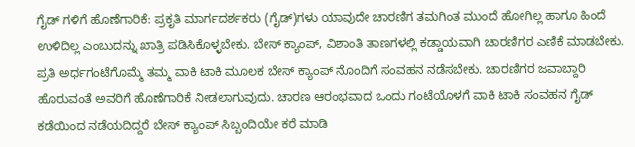ಗೈಡ್ ಗಳಿಗೆ ಹೊಣೆಗಾರಿಕೆ: ಪ್ರಕೃತಿ ಮಾರ್ಗದರ್ಶಕರು (ಗೈಡ್)ಗಳು ಯಾವುದೇ ಚಾರಣಿಗ ತಮಗಿಂತ ಮುಂದೆ ಹೋಗಿಲ್ಲ ಹಾಗೂ ಹಿಂದೆ ಉಳಿದಿಲ್ಲ ಎಂಬುದನ್ನು ಖಾತ್ರಿ ಪಡಿಸಿಕೊಳ್ಳಬೇಕು. ಬೇಸ್ ಕ್ಯಾಂಪ್, ವಿಶಾಂತಿ ತಾಣಗಳಲ್ಲಿ ಕಡ್ಡಾಯವಾಗಿ ಚಾರಣಿಗರ ಎಣಿಕೆ ಮಾಡಬೇಕು. ಪ್ರತಿ ಅರ್ಧಗಂಟೆಗೊಮ್ಮೆ ತಮ್ಮ ವಾಕಿ ಟಾಕಿ ಮೂಲಕ ಬೇಸ್ ಕ್ಯಾಂಪ್ ನೊಂದಿಗೆ ಸಂವಹನ ನಡೆಸಬೇಕು. ಚಾರಣಿಗರ ಜವಾಬ್ದಾರಿ ಹೊರುವಂತೆ ಅವರಿಗೆ ಹೊಣೆಗಾರಿಕೆ ನೀಡಲಾಗುವುದು. ಚಾರಣ ಆರಂಭವಾದ ಒಂದು ಗಂಟೆಯೊಳಗೆ ವಾಕಿ ಟಾಕಿ ಸಂವಹನ ಗೈಡ್ ಕಡೆಯಿಂದ ನಡೆಯದಿದ್ದರೆ ಬೇಸ್ ಕ್ಯಾಂಪ್ ಸಿಬ್ಬಂದಿಯೇ ಕರೆ ಮಾಡಿ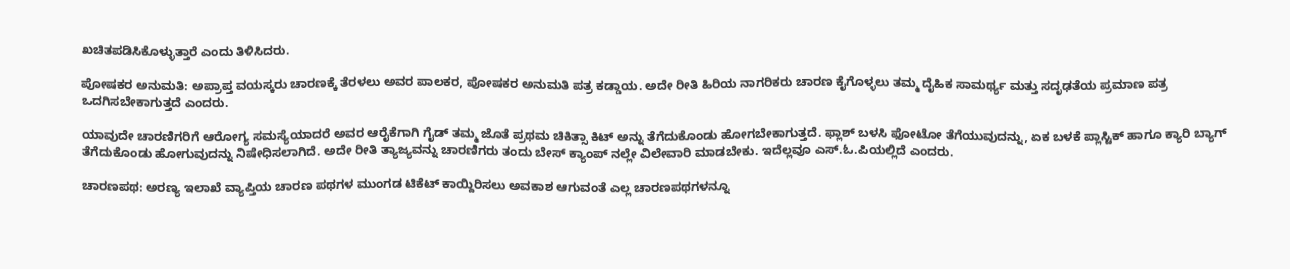ಖಚಿತಪಡಿಸಿಕೊಳ್ಳುತ್ತಾರೆ ಎಂದು ತಿಳಿಸಿದರು.

ಪೋಷಕರ ಅನುಮತಿ: ಅಪ್ರಾಪ್ತ ವಯಸ್ಕರು ಚಾರಣಕ್ಕೆ ತೆರಳಲು ಅವರ ಪಾಲಕರ, ಪೋಷಕರ ಅನುಮತಿ ಪತ್ರ ಕಡ್ಡಾಯ. ಅದೇ ರೀತಿ ಹಿರಿಯ ನಾಗರಿಕರು ಚಾರಣ ಕೈಗೊಳ್ಳಲು ತಮ್ಮ ದೈಹಿಕ ಸಾಮರ್ಥ್ಯ ಮತ್ತು ಸದೃಢತೆಯ ಪ್ರಮಾಣ ಪತ್ರ ಒದಗಿಸಬೇಕಾಗುತ್ತದೆ ಎಂದರು.

ಯಾವುದೇ ಚಾರಣಿಗರಿಗೆ ಆರೋಗ್ಯ ಸಮಸ್ಯೆಯಾದರೆ ಅವರ ಆರೈಕೆಗಾಗಿ ಗೈಡ್ ತಮ್ಮ ಜೊತೆ ಪ್ರಥಮ ಚಿಕಿತ್ಸಾ ಕಿಟ್ ಅನ್ನು ತೆಗೆದುಕೊಂಡು ಹೋಗಬೇಕಾಗುತ್ತದೆ. ಫ್ಲಾಶ್ ಬಳಸಿ ಫೋಟೋ ತೆಗೆಯುವುದನ್ನು, ಏಕ ಬಳಕೆ ಪ್ಲಾಸ್ಟಿಕ್ ಹಾಗೂ ಕ್ಯಾರಿ ಬ್ಯಾಗ್ ತೆಗೆದುಕೊಂಡು ಹೋಗುವುದನ್ನು ನಿಷೇಧಿಸಲಾಗಿದೆ. ಅದೇ ರೀತಿ ತ್ಯಾಜ್ಯವನ್ನು ಚಾರಣಿಗರು ತಂದು ಬೇಸ್ ಕ್ಯಾಂಪ್ ನಲ್ಲೇ ವಿಲೇವಾರಿ ಮಾಡಬೇಕು. ಇದೆಲ್ಲವೂ ಎಸ್.ಓ.ಪಿಯಲ್ಲಿದೆ ಎಂದರು.

ಚಾರಣಪಥ: ಅರಣ್ಯ ಇಲಾಖೆ ವ್ಯಾಪ್ತಿಯ ಚಾರಣ ಪಥಗಳ ಮುಂಗಡ ಟಿಕೆಟ್ ಕಾಯ್ದಿರಿಸಲು ಅವಕಾಶ ಆಗುವಂತೆ ಎಲ್ಲ ಚಾರಣಪಥಗಳನ್ನೂ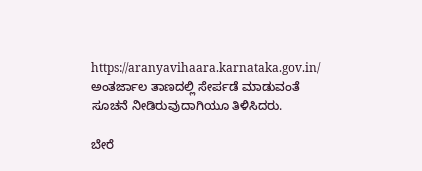https://aranyavihaara.karnataka.gov.in/ ಅಂತರ್ಜಾಲ ತಾಣದಲ್ಲಿ ಸೇರ್ಪಡೆ ಮಾಡುವಂತೆ ಸೂಚನೆ ನೀಡಿರುವುದಾಗಿಯೂ ತಿಳಿಸಿದರು.

ಬೇರೆ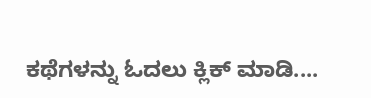ಕಥೆಗಳನ್ನು ಓದಲು ಕ್ಲಿಕ್ ಮಾಡಿ....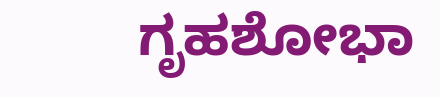ಗೃಹಶೋಭಾ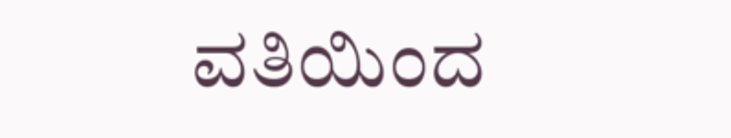ವತಿಯಿಂದ